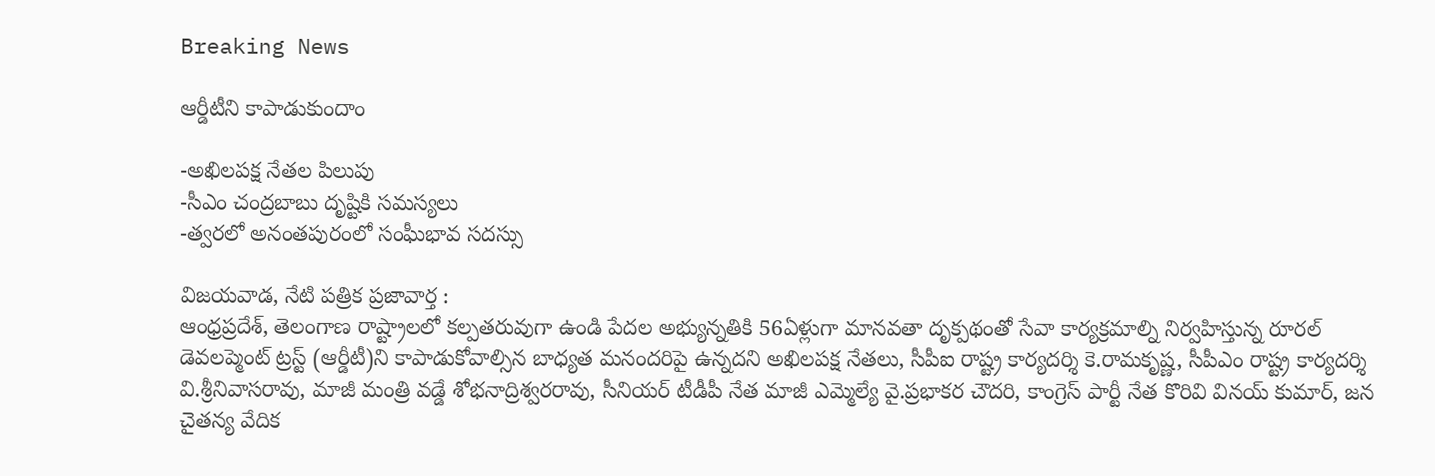Breaking News

ఆర్డీటీని కాపాడుకుందాం

-అఖిలపక్ష నేతల పిలుపు
-సీఎం చంద్రబాబు దృష్టికి సమస్యలు
-త్వరలో అనంతపురంలో సంఫీుభావ సదస్సు

విజయవాడ, నేటి పత్రిక ప్రజావార్త :
ఆంధ్రప్రదేశ్‌, తెలంగాణ రాష్ట్రాలలో కల్పతరువుగా ఉండి పేదల అభ్యున్నతికి 56ఏళ్లుగా మానవతా దృక్పథంతో సేవా కార్యక్రమాల్ని నిర్వహిస్తున్న రూరల్‌ డెవలప్మెంట్‌ ట్రస్ట్‌ (ఆర్డీటీ)ని కాపాడుకోవాల్సిన బాధ్యత మనందరిపై ఉన్నదని అఖిలపక్ష నేతలు, సీపీఐ రాష్ట్ర కార్యదర్శి కె.రామకృష్ణ, సీపీఎం రాష్ట్ర కార్యదర్శి వి.శ్రీనివాసరావు, మాజీ మంత్రి వడ్డే శోభనాద్రిశ్వరరావు, సీనియర్‌ టీడీపీ నేత మాజీ ఎమ్మెల్యే వై.ప్రభాకర చౌదరి, కాంగ్రెస్‌ పార్టీ నేత కొరివి వినయ్‌ కుమార్‌, జన చైతన్య వేదిక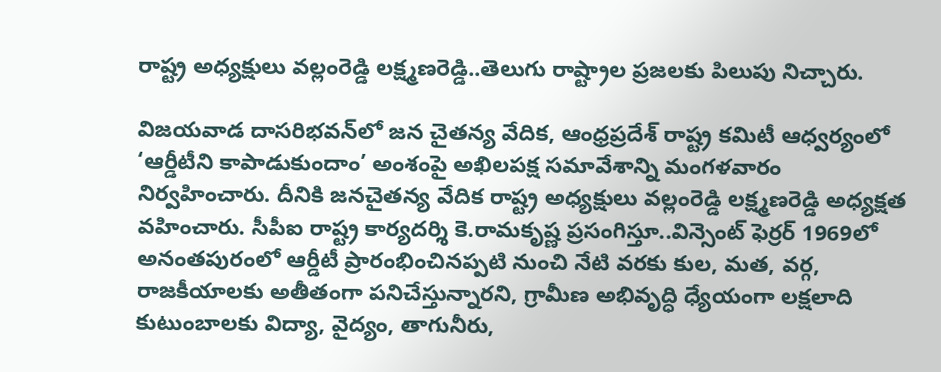రాష్ట్ర అధ్యక్షులు వల్లంరెడ్డి లక్ష్మణరెడ్డి..తెలుగు రాష్ట్రాల ప్రజలకు పిలుపు నిచ్చారు.

విజయవాడ దాసరిభవన్‌లో జన చైతన్య వేదిక, ఆంధ్రప్రదేశ్‌ రాష్ట్ర కమిటీ ఆధ్వర్యంలో ‘ఆర్డీటీని కాపాడుకుందాం’ అంశంపై అఖిలపక్ష సమావేశాన్ని మంగళవారం నిర్వహించారు. దీనికి జనచైతన్య వేదిక రాష్ట్ర అధ్యక్షులు వల్లంరెడ్డి లక్ష్మణరెడ్డి అధ్యక్షత వహించారు. సీపీఐ రాష్ట్ర కార్యదర్శి కె.రామకృష్ణ ప్రసంగిస్తూ..విన్సెంట్‌ ఫెర్రర్‌ 1969లో అనంతపురంలో ఆర్డీటీ ప్రారంభించినప్పటి నుంచి నేటి వరకు కుల, మత, వర్గ, రాజకీయాలకు అతీతంగా పనిచేస్తున్నారని, గ్రామీణ అభివృద్ధి ధ్యేయంగా లక్షలాది కుటుంబాలకు విద్యా, వైద్యం, తాగునీరు,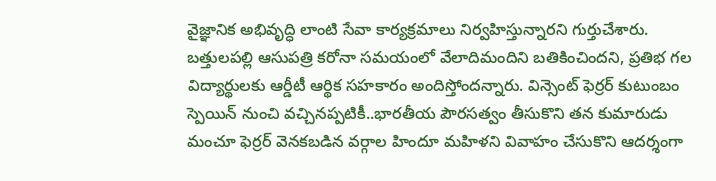వైజ్ఞానిక అభివృద్ధి లాంటి సేవా కార్యక్రమాలు నిర్వహిస్తున్నారని గుర్తుచేశారు. బత్తులపల్లి ఆసుపత్రి కరోనా సమయంలో వేలాదిమందిని బతికించిందని, ప్రతిభ గల విద్యార్థులకు ఆర్డీటీ ఆర్థిక సహకారం అందిస్తోందన్నారు. విన్సెంట్‌ ఫెర్రర్‌ కుటుంబం స్పెయిన్‌ నుంచి వచ్చినప్పటికీ..భారతీయ పౌరసత్వం తీసుకొని తన కుమారుడు మంచూ ఫెర్రర్‌ వెనకబడిన వర్గాల హిందూ మహిళని వివాహం చేసుకొని ఆదర్శంగా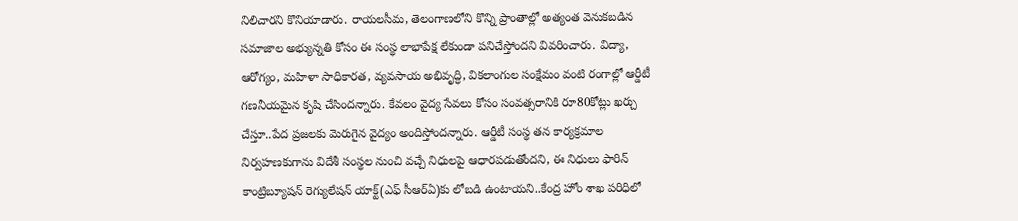నిలిచారని కొనియాడారు. రాయలసీమ, తెలంగాణలోని కొన్ని ప్రాంతాల్లో అత్యంత వెనుకబడిన సమాజాల అభ్యున్నతి కోసం ఈ సంస్థ లాభాపేక్ష లేకుండా పనిచేస్తోందని వివరించారు. విద్యా, ఆరోగ్యం, మహిళా సాధికారత, వ్యవసాయ అభివృద్ధి, వికలాంగుల సంక్షేమం వంటి రంగాల్లో ఆర్డీటీ గణనీయమైన కృషి చేసిందన్నారు. కేవలం వైద్య సేవలు కోసం సంవత్సరానికి రూ80కోట్లు ఖర్చు చేస్తూ..పేద ప్రజలకు మెరుగైన వైద్యం అందిస్తోందన్నారు. ఆర్డీటీ సంస్థ తన కార్యక్రమాల నిర్వహణకుగాను విదేశీ సంస్థల నుంచి వచ్చే నిధులపై ఆధారపడుతోందని, ఈ నిధులు ఫారిన్‌ కాంట్రిబ్యూషన్‌ రెగ్యులేషన్‌ యాక్ట్‌(ఎఫ్‌ సీఆర్‌ఏ)కు లోబడి ఉంటాయని..కేంద్ర హోం శాఖ పరిధిలో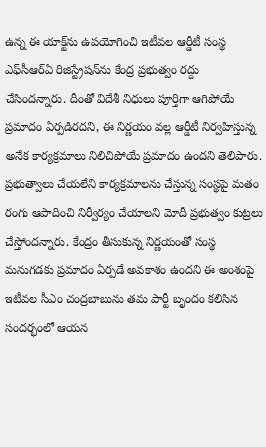ఉన్న ఈ యాక్ట్‌ను ఉపయోగించి ఇటీవల ఆర్డీటీ సంస్థ ఎఫ్‌సీఆర్‌ఏ రిజిస్ట్రేషన్‌ను కేంద్ర ప్రభుత్వం రద్దు చేసిందన్నారు. దీంతో విదేశీ నిధులు పూర్తిగా ఆగిపోయే ప్రమాదం ఏర్పడిరదని, ఈ నిర్ణయం వల్ల ఆర్డీటీ నిర్వహిస్తున్న అనేక కార్యక్రమాలు నిలిచిపోయే ప్రమాదం ఉందని తెలిపారు. ప్రభుత్వాలు చేయలేని కార్యక్రమాలను చేస్తున్న సంస్థపై మతం రంగు ఆపాదించి నిర్వీర్యం చేయాలని మోదీ ప్రభుత్వం కుట్రలు చేస్తోందన్నారు. కేంద్రం తీసుకున్న నిర్ణయంతో సంస్థ మనుగడకు ప్రమాదం ఏర్పడే అవకాశం ఉందని ఈ అంశంపై ఇటీవల సీఎం చంద్రబాబును తమ పార్టీ బృందం కలిసిన సందర్భంలో ఆయన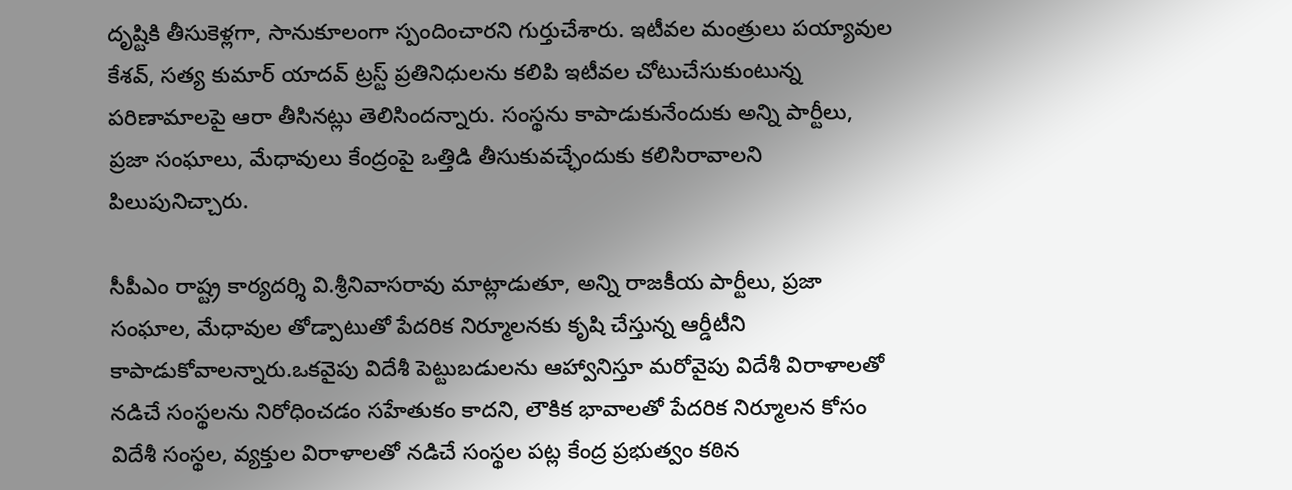దృష్టికి తీసుకెళ్లగా, సానుకూలంగా స్పందించారని గుర్తుచేశారు. ఇటీవల మంత్రులు పయ్యావుల కేశవ్‌, సత్య కుమార్‌ యాదవ్‌ ట్రస్ట్‌ ప్రతినిధులను కలిపి ఇటీవల చోటుచేసుకుంటున్న పరిణామాలపై ఆరా తీసినట్లు తెలిసిందన్నారు. సంస్థను కాపాడుకునేందుకు అన్ని పార్టీలు, ప్రజా సంఘాలు, మేధావులు కేంద్రంపై ఒత్తిడి తీసుకువచ్ఛేందుకు కలిసిరావాలని పిలుపునిచ్చారు.

సీపీఎం రాష్ట్ర కార్యదర్శి వి.శ్రీనివాసరావు మాట్లాడుతూ, అన్ని రాజకీయ పార్టీలు, ప్రజా సంఘాల, మేధావుల తోడ్పాటుతో పేదరిక నిర్మూలనకు కృషి చేస్తున్న ఆర్డీటీని కాపాడుకోవాలన్నారు.ఒకవైపు విదేశీ పెట్టుబడులను ఆహ్వానిస్తూ మరోవైపు విదేశీ విరాళాలతో నడిచే సంస్థలను నిరోధించడం సహేతుకం కాదని, లౌకిక భావాలతో పేదరిక నిర్మూలన కోసం విదేశీ సంస్థల, వ్యక్తుల విరాళాలతో నడిచే సంస్థల పట్ల కేంద్ర ప్రభుత్వం కఠిన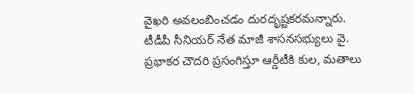వైఖరి అవలంబించడం దురదృష్టకరమన్నారు. టీడీపీ సీనియర్‌ నేత మాజీ శాసనసభ్యులు వై. ప్రభాకర చౌదరి ప్రసంగిస్తూ ఆర్డీటీకి కుల, మతాలు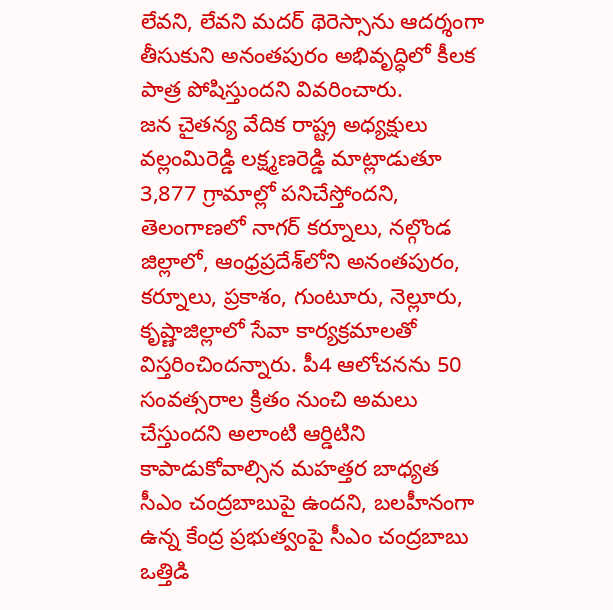లేవని, లేవని మదర్‌ థెరెస్సాను ఆదర్శంగా తీసుకుని అనంతపురం అభివృద్ధిలో కీలక పాత్ర పోషిస్తుందని వివరించారు.
జన చైతన్య వేదిక రాష్ట్ర అధ్యక్షులు వల్లంమిరెడ్డి లక్ష్మణరెడ్డి మాట్లాడుతూ 3,877 గ్రామాల్లో పనిచేస్తోందని, తెలంగాణలో నాగర్‌ కర్నూలు, నల్గొండ జిల్లాలో, ఆంధ్రప్రదేశ్‌లోని అనంతపురం, కర్నూలు, ప్రకాశం, గుంటూరు, నెల్లూరు, కృష్ణాజిల్లాలో సేవా కార్యక్రమాలతో విస్తరించిందన్నారు. పీ4 ఆలోచనను 50 సంవత్సరాల క్రితం నుంచి అమలు చేస్తుందని అలాంటి ఆర్డిటిని కాపాడుకోవాల్సిన మహత్తర బాధ్యత సీఎం చంద్రబాబుపై ఉందని, బలహీనంగా ఉన్న కేంద్ర ప్రభుత్వంపై సీఎం చంద్రబాబు ఒత్తిడి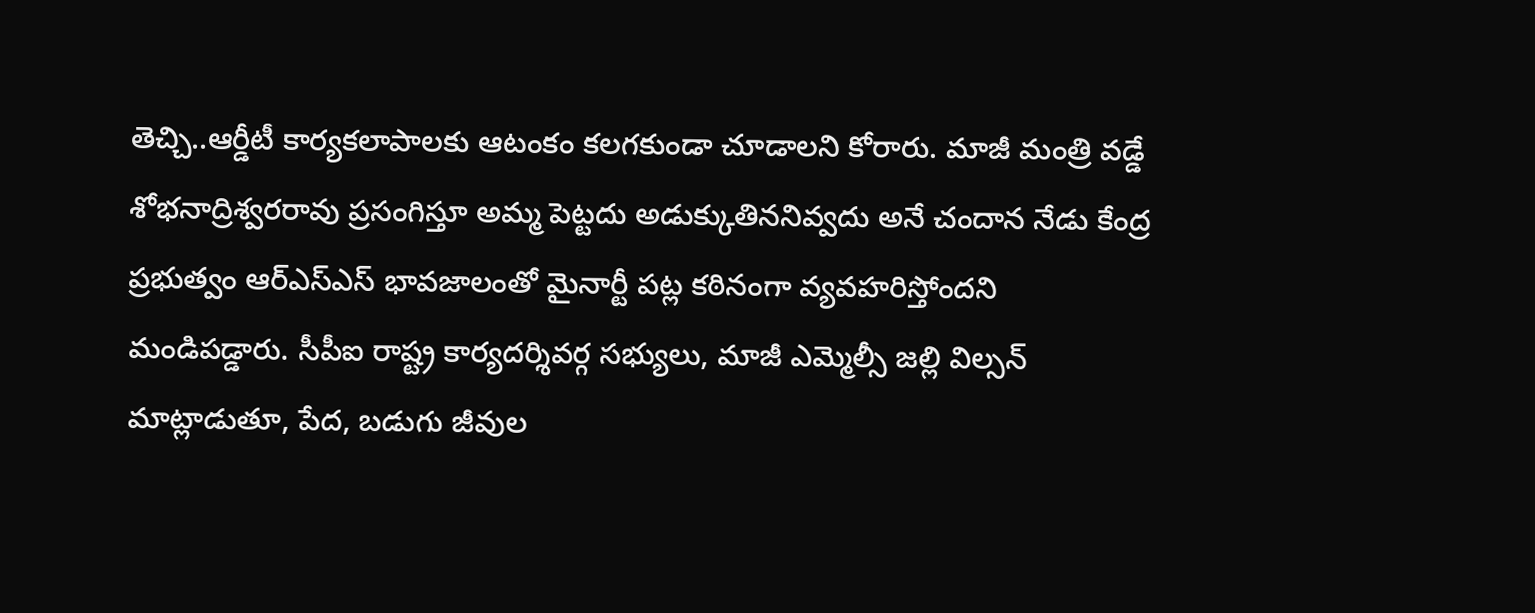తెచ్చి..ఆర్డీటీ కార్యకలాపాలకు ఆటంకం కలగకుండా చూడాలని కోరారు. మాజీ మంత్రి వడ్డే శోభనాద్రిశ్వరరావు ప్రసంగిస్తూ అమ్మ పెట్టదు అడుక్కుతిననివ్వదు అనే చందాన నేడు కేంద్ర ప్రభుత్వం ఆర్‌ఎస్‌ఎస్‌ భావజాలంతో మైనార్టీ పట్ల కఠినంగా వ్యవహరిస్తోందని మండిపడ్డారు. సీపీఐ రాష్ట్ర కార్యదర్శివర్గ సభ్యులు, మాజీ ఎమ్మెల్సీ జల్లి విల్సన్‌ మాట్లాడుతూ, పేద, బడుగు జీవుల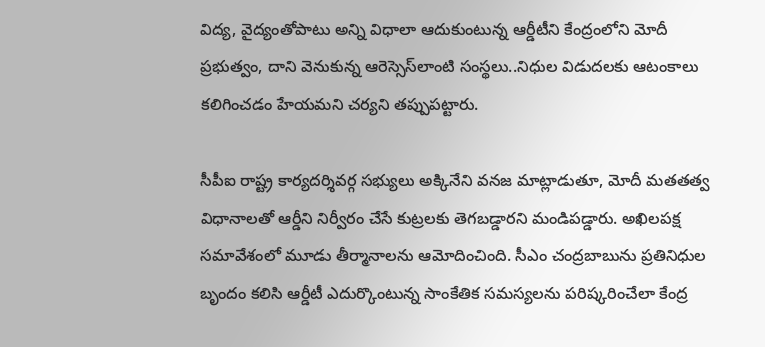విద్య, వైద్యంతోపాటు అన్ని విధాలా ఆదుకుంటున్న ఆర్డీటీని కేంద్రంలోని మోదీ ప్రభుత్వం, దాని వెనుకున్న ఆరెస్సెస్‌లాంటి సంస్థలు..నిధుల విడుదలకు ఆటంకాలు కలిగించడం హేయమని చర్యని తప్పుపట్టారు.

సీపీఐ రాష్ట్ర కార్యదర్శివర్గ సభ్యులు అక్కినేని వనజ మాట్లాడుతూ, మోదీ మతతత్వ విధానాలతో ఆర్డీని నిర్వీరం చేసే కుట్రలకు తెగబడ్డారని మండిపడ్డారు. అఖిలపక్ష సమావేశంలో మూడు తీర్మానాలను ఆమోదించింది. సీఎం చంద్రబాబును ప్రతినిధుల బృందం కలిసి ఆర్డీటీ ఎదుర్కొంటున్న సాంకేతిక సమస్యలను పరిష్కరించేలా కేంద్ర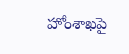హోంశాఖపై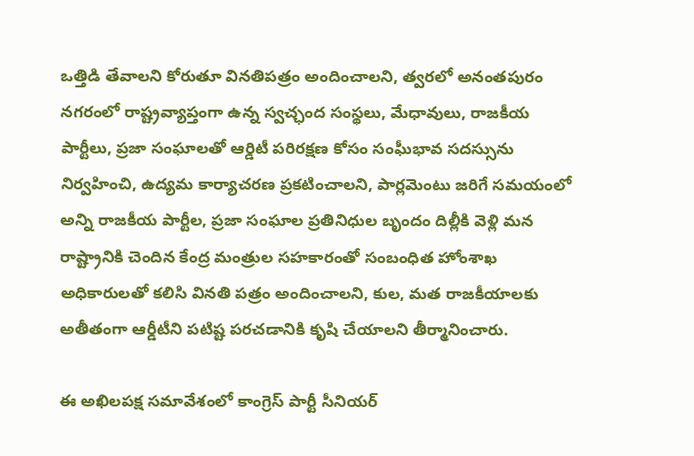ఒత్తిడి తేవాలని కోరుతూ వినతిపత్రం అందించాలని, త్వరలో అనంతపురం నగరంలో రాష్ట్రవ్యాప్తంగా ఉన్న స్వచ్ఛంద సంస్థలు, మేధావులు, రాజకీయ పార్టీలు, ప్రజా సంఘాలతో ఆర్డిటీ పరిరక్షణ కోసం సంఫీుభావ సదస్సును నిర్వహించి, ఉద్యమ కార్యాచరణ ప్రకటించాలని, పార్లమెంటు జరిగే సమయంలో అన్ని రాజకీయ పార్టీల, ప్రజా సంఘాల ప్రతినిధుల బృందం దిల్లీకి వెళ్లి మన రాష్ట్రానికి చెందిన కేంద్ర మంత్రుల సహకారంతో సంబంధిత హోంశాఖ అధికారులతో కలిసి వినతి పత్రం అందించాలని, కుల, మత రాజకీయాలకు అతీతంగా ఆర్డీటీని పటిష్ట పరచడానికి కృషి చేయాలని తీర్మానించారు.

ఈ అఖిలపక్ష సమావేశంలో కాంగ్రెస్‌ పార్టీ సీనియర్‌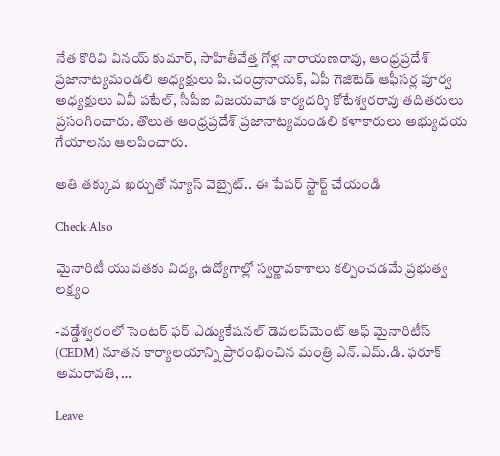నేత కొరివి వినయ్‌ కుమార్‌, సాహితీవేత్త గోళ్ల నారాయణరావు, ఆంధ్రప్రదేశ్‌ ప్రజానాట్యమండలి అధ్యక్షులు పి.చంద్రానాయక్‌, ఏపీ గెజిటెడ్‌ ఆఫీసర్ల పూర్వ అధ్యక్షులు ఏవీ పటేల్‌, సీపీఐ విజయవాడ కార్యదర్శి కోటేశ్వరరావు తదితరులు ప్రసంగించారు. తొలుత ఆంధ్రప్రదేశ్‌ ప్రజానాట్యమండలి కళాకారులు అభ్యుదయ గేయాలను ఆలపించారు.

అతి తక్కువ ఖర్చుతో న్యూస్ వెబ్సైట్.. ఈ పేపర్ స్టార్ట్ చేయండి

Check Also

మైనారిటీ యువతకు విద్య, ఉద్యోగాల్లో స్వర్ణావకాశాలు కల్పించడమే ప్రభుత్వ లక్ష్యం

-వడ్డేశ్వరంలో సెంటర్ ఫర్ ఎడ్యుకేషనల్ డెవలప్‌మెంట్ ఆఫ్ మైనారిటీస్ (CEDM) నూతన కార్యాలయాన్ని ప్రారంభించిన మంత్రి ఎన్.ఎమ్.డి. ఫరూక్ అమరావతి, …

Leave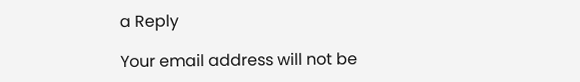a Reply

Your email address will not be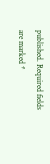published. Required fields are marked *